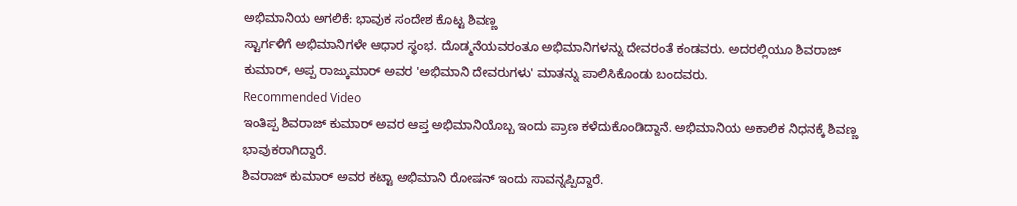ಅಭಿಮಾನಿಯ ಅಗಲಿಕೆ: ಭಾವುಕ ಸಂದೇಶ ಕೊಟ್ಟ ಶಿವಣ್ಣ
ಸ್ಟಾರ್ಗಳಿಗೆ ಅಭಿಮಾನಿಗಳೇ ಆಧಾರ ಸ್ಥಂಭ. ದೊಡ್ಮನೆಯವರಂತೂ ಅಭಿಮಾನಿಗಳನ್ನು ದೇವರಂತೆ ಕಂಡವರು. ಅದರಲ್ಲಿಯೂ ಶಿವರಾಜ್ ಕುಮಾರ್, ಅಪ್ಪ ರಾಜ್ಕುಮಾರ್ ಅವರ 'ಅಭಿಮಾನಿ ದೇವರುಗಳು' ಮಾತನ್ನು ಪಾಲಿಸಿಕೊಂಡು ಬಂದವರು.
Recommended Video
ಇಂತಿಪ್ಪ ಶಿವರಾಜ್ ಕುಮಾರ್ ಅವರ ಆಪ್ತ ಅಭಿಮಾನಿಯೊಬ್ಬ ಇಂದು ಪ್ರಾಣ ಕಳೆದುಕೊಂಡಿದ್ದಾನೆ. ಅಭಿಮಾನಿಯ ಅಕಾಲಿಕ ನಿಧನಕ್ಕೆ ಶಿವಣ್ಣ ಭಾವುಕರಾಗಿದ್ದಾರೆ.
ಶಿವರಾಜ್ ಕುಮಾರ್ ಅವರ ಕಟ್ಟಾ ಅಭಿಮಾನಿ ರೋಷನ್ ಇಂದು ಸಾವನ್ನಪ್ಪಿದ್ದಾರೆ.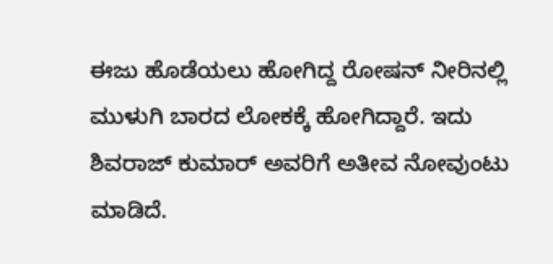ಈಜು ಹೊಡೆಯಲು ಹೋಗಿದ್ದ ರೋಷನ್ ನೀರಿನಲ್ಲಿ ಮುಳುಗಿ ಬಾರದ ಲೋಕಕ್ಕೆ ಹೋಗಿದ್ದಾರೆ. ಇದು ಶಿವರಾಜ್ ಕುಮಾರ್ ಅವರಿಗೆ ಅತೀವ ನೋವುಂಟು ಮಾಡಿದೆ.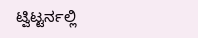ಟ್ವಿಟ್ಟರ್ನಲ್ಲಿ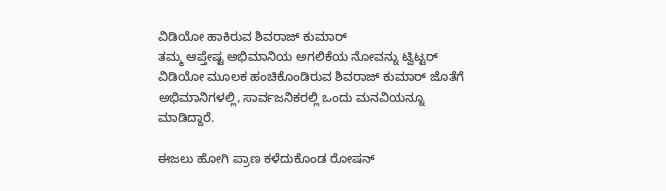ವಿಡಿಯೋ ಹಾಕಿರುವ ಶಿವರಾಜ್ ಕುಮಾರ್
ತಮ್ಮ ಆಪ್ತೇಷ್ಟ ಅಭಿಮಾನಿಯ ಅಗಲಿಕೆಯ ನೋವನ್ನು ಟ್ವಿಟ್ಟರ್ ವಿಡಿಯೋ ಮೂಲಕ ಹಂಚಿಕೊಂಡಿರುವ ಶಿವರಾಜ್ ಕುಮಾರ್ ಜೊತೆಗೆ ಅಭಿಮಾನಿಗಳಲ್ಲಿ, ಸಾರ್ವಜನಿಕರಲ್ಲಿ ಒಂದು ಮನವಿಯನ್ನೂ ಮಾಡಿದ್ದಾರೆ.

ಈಜಲು ಹೋಗಿ ಪ್ರಾಣ ಕಳೆದುಕೊಂಡ ರೋಷನ್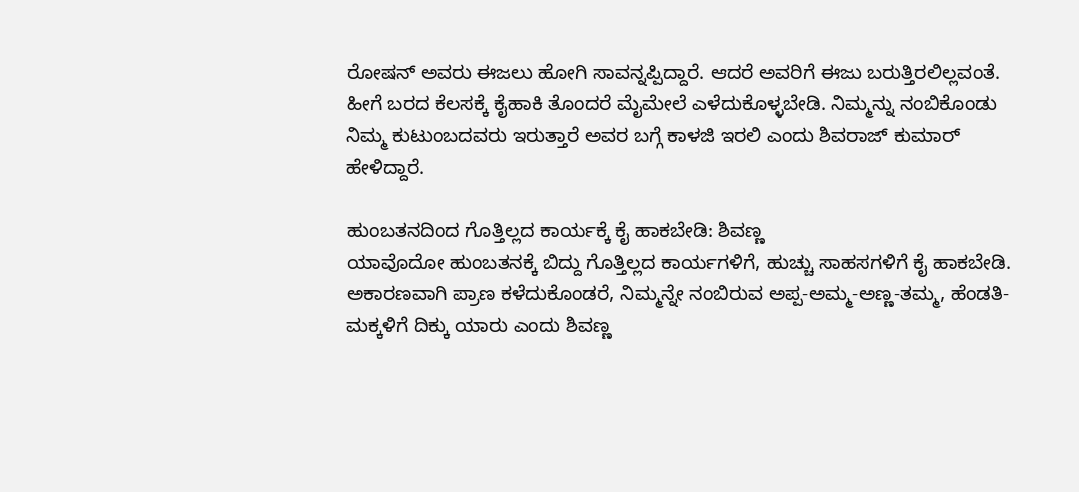ರೋಷನ್ ಅವರು ಈಜಲು ಹೋಗಿ ಸಾವನ್ನಪ್ಪಿದ್ದಾರೆ. ಆದರೆ ಅವರಿಗೆ ಈಜು ಬರುತ್ತಿರಲಿಲ್ಲವಂತೆ. ಹೀಗೆ ಬರದ ಕೆಲಸಕ್ಕೆ ಕೈಹಾಕಿ ತೊಂದರೆ ಮೈಮೇಲೆ ಎಳೆದುಕೊಳ್ಳಬೇಡಿ. ನಿಮ್ಮನ್ನು ನಂಬಿಕೊಂಡು ನಿಮ್ಮ ಕುಟುಂಬದವರು ಇರುತ್ತಾರೆ ಅವರ ಬಗ್ಗೆ ಕಾಳಜಿ ಇರಲಿ ಎಂದು ಶಿವರಾಜ್ ಕುಮಾರ್ ಹೇಳಿದ್ದಾರೆ.

ಹುಂಬತನದಿಂದ ಗೊತ್ತಿಲ್ಲದ ಕಾರ್ಯಕ್ಕೆ ಕೈ ಹಾಕಬೇಡಿ: ಶಿವಣ್ಣ
ಯಾವೊದೋ ಹುಂಬತನಕ್ಕೆ ಬಿದ್ದು ಗೊತ್ತಿಲ್ಲದ ಕಾರ್ಯಗಳಿಗೆ, ಹುಚ್ಚು ಸಾಹಸಗಳಿಗೆ ಕೈ ಹಾಕಬೇಡಿ. ಅಕಾರಣವಾಗಿ ಪ್ರಾಣ ಕಳೆದುಕೊಂಡರೆ, ನಿಮ್ಮನ್ನೇ ನಂಬಿರುವ ಅಪ್ಪ-ಅಮ್ಮ-ಅಣ್ಣ-ತಮ್ಮ, ಹೆಂಡತಿ-ಮಕ್ಕಳಿಗೆ ದಿಕ್ಕು ಯಾರು ಎಂದು ಶಿವಣ್ಣ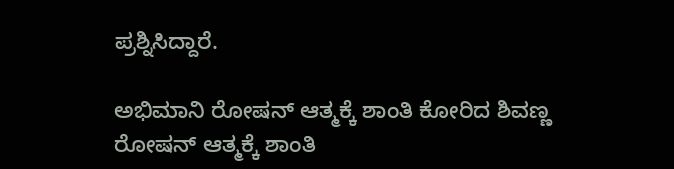ಪ್ರಶ್ನಿಸಿದ್ದಾರೆ.

ಅಭಿಮಾನಿ ರೋಷನ್ ಆತ್ಮಕ್ಕೆ ಶಾಂತಿ ಕೋರಿದ ಶಿವಣ್ಣ
ರೋಷನ್ ಆತ್ಮಕ್ಕೆ ಶಾಂತಿ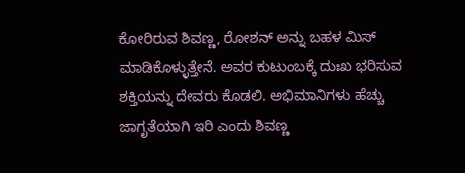ಕೋರಿರುವ ಶಿವಣ್ಣ, ರೋಶನ್ ಅನ್ನು ಬಹಳ ಮಿಸ್ ಮಾಡಿಕೊಳ್ಳುತ್ತೇನೆ. ಅವರ ಕುಟುಂಬಕ್ಕೆ ದುಃಖ ಭರಿಸುವ ಶಕ್ತಿಯನ್ನು ದೇವರು ಕೊಡಲಿ. ಅಭಿಮಾನಿಗಳು ಹೆಚ್ಚು ಜಾಗೃತೆಯಾಗಿ ಇರಿ ಎಂದು ಶಿವಣ್ಣ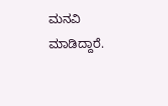ಮನವಿ ಮಾಡಿದ್ದಾರೆ.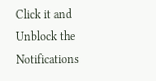Click it and Unblock the Notifications